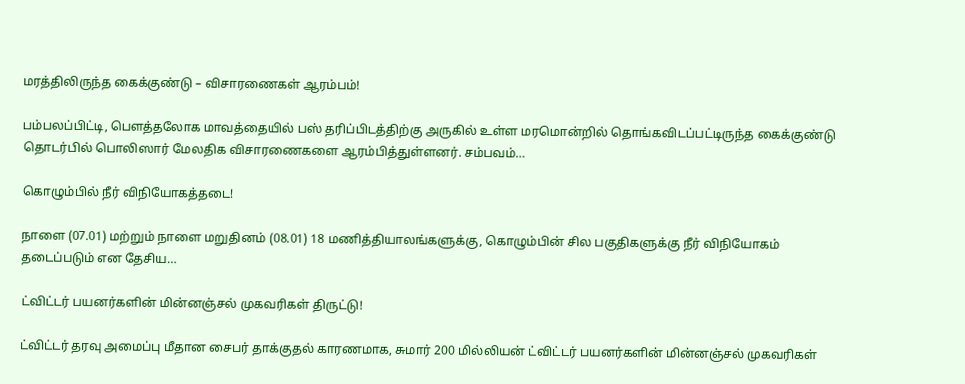மரத்திலிருந்த கைக்குண்டு – விசாரணைகள் ஆரம்பம்!

பம்பலப்பிட்டி, பௌத்தலோக மாவத்தையில் பஸ் தரிப்பிடத்திற்கு அருகில் உள்ள மரமொன்றில் தொங்கவிடப்பட்டிருந்த கைக்குண்டு தொடர்பில் பொலிஸார் மேலதிக விசாரணைகளை ஆரம்பித்துள்ளனர். சம்பவம்…

கொழும்பில் நீர் விநியோகத்தடை!

நாளை (07.01) மற்றும் நாளை மறுதினம் (08.01) 18 மணித்தியாலங்களுக்கு, கொழும்பின் சில பகுதிகளுக்கு நீர் விநியோகம் தடைப்படும் என தேசிய…

ட்விட்டர் பயனர்களின் மின்னஞ்சல் முகவரிகள் திருட்டு!

ட்விட்டர் தரவு அமைப்பு மீதான சைபர் தாக்குதல் காரணமாக, சுமார் 200 மில்லியன் ட்விட்டர் பயனர்களின் மின்னஞ்சல் முகவரிகள்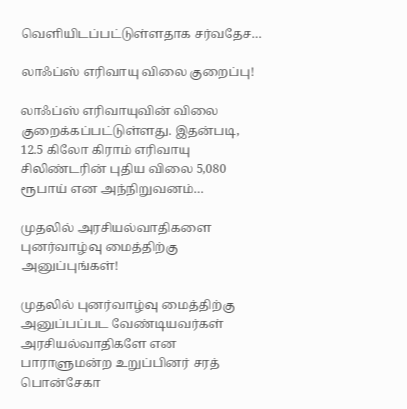வெளியிடப்பட்டுள்ளதாக சர்வதேச…

லாஃப்ஸ் எரிவாயு விலை குறைப்பு!

லாஃப்ஸ் எரிவாயுவின் விலை குறைக்கப்பட்டுள்ளது. இதன்படி, 12.5 கிலோ கிராம் எரிவாயு சிலிண்டரின் புதிய விலை 5,080 ரூபாய் என அந்நிறுவனம்…

முதலில் அரசியல்வாதிகளை புனர்வாழ்வு மைத்திற்கு அனுப்புங்கள்!

முதலில் புனர்வாழ்வு மைத்திற்கு அனுப்பப்பட வேண்டியவர்கள் அரசியல்வாதிகளே என பாராளுமன்ற உறுப்பினர் சரத் பொன்சேகா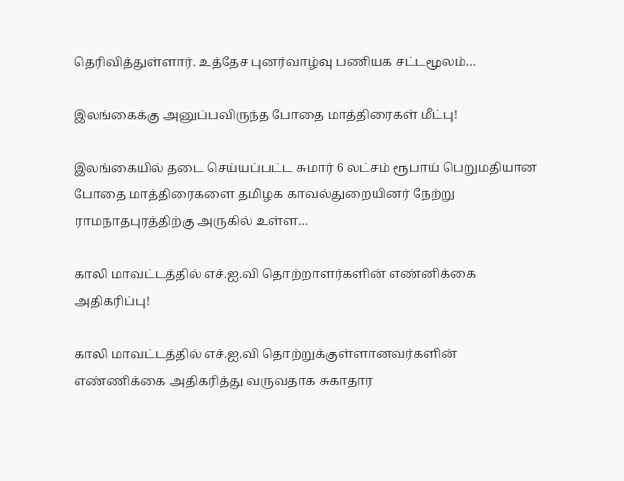தெரிவித்துள்ளார். உத்தேச புனர்வாழ்வு பணியக சட்டமூலம்…

இலங்கைக்கு அனுப்பவிருந்த போதை மாத்திரைகள் மீட்பு!

இலங்கையில் தடை செய்யப்பட்ட சுமார் 6 லட்சம் ரூபாய் பெறுமதியான போதை மாத்திரைகளை தமிழக காவல்துறையினர் நேற்று ராமநாதபுரத்திற்கு அருகில் உள்ள…

காலி மாவட்டத்தில் எச்.ஐ.வி தொற்றாளர்களின் எண்னிக்கை அதிகரிப்பு!

காலி மாவட்டத்தில் எச்.ஐ.வி தொற்றுக்குள்ளானவர்களின் எண்ணிக்கை அதிகரித்து வருவதாக சுகாதார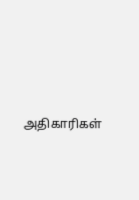அதிகாரிகள்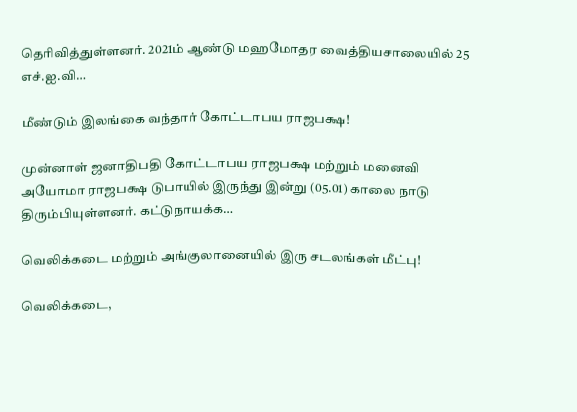தெரிவித்துள்ளனர். 2021ம் ஆண்டு மஹமோதர வைத்தியசாலையில் 25 எச்.ஐ.வி…

மீண்டும் இலங்கை வந்தார் கோட்டாபய ராஜபக்ஷ!

முன்னாள் ஜனாதிபதி கோட்டாபய ராஜபக்ஷ மற்றும் மனைவி அயோமா ராஜபக்ஷ டுபாயில் இருந்து இன்று (05.01) காலை நாடு திரும்பியுள்ளனர். கட்டுநாயக்க…

வெலிக்கடை மற்றும் அங்குலானையில் இரு சடலங்கள் மீட்பு!

வெலிக்கடை,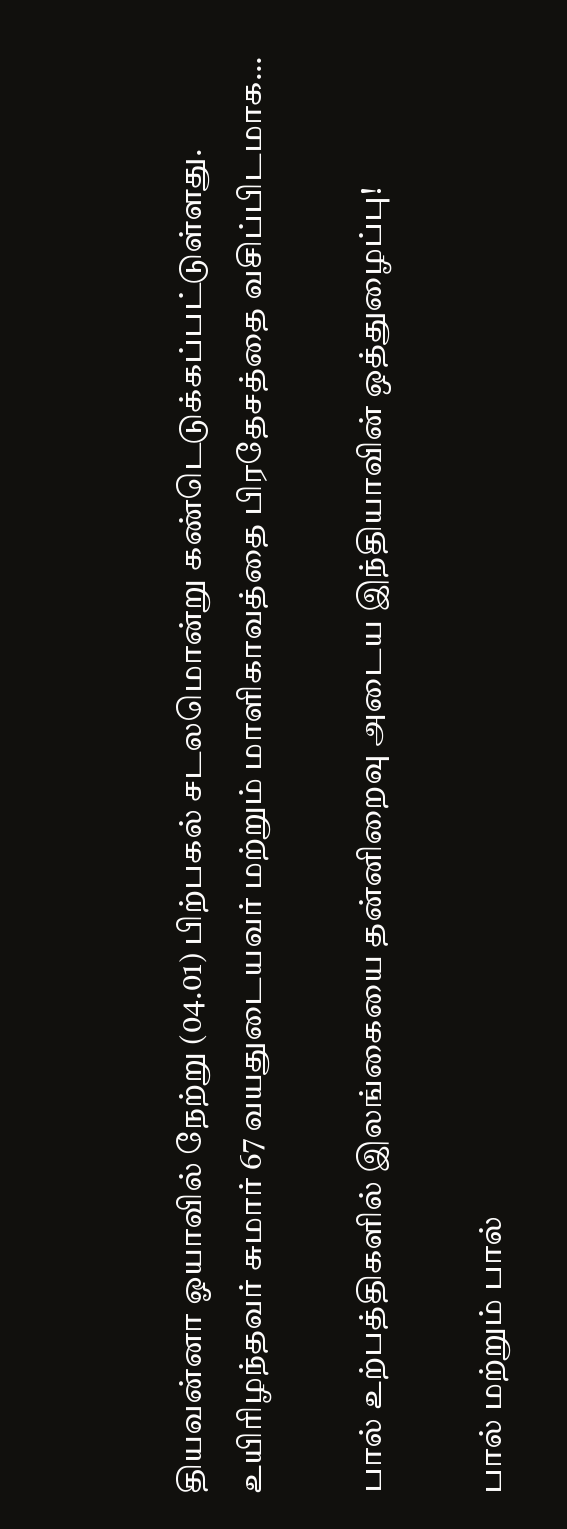தியவன்னா ஓயாவில் நேற்று (04.01) பிற்பகல் சடலமொன்று கண்டெடுக்கப்பட்டுள்ளது. உயிரிழந்தவர் சுமார் 67 வயதுடையவர் மற்றும் மாளிகாவத்தை பிரதேசத்தை வசிப்பிடமாக…

பால் உற்பத்திகளில் இலங்கையை தன்னிறைவு அடைய இந்தியாவின் ஒத்துழைப்பு!

பால் மற்றும் பால்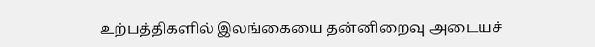உற்பத்திகளில் இலங்கையை தன்னிறைவு அடையச்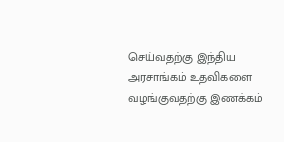செய்வதற்கு இந்திய அரசாங்கம் உதவிகளை வழங்குவதற்கு இணக்கம்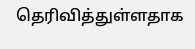தெரிவித்துள்ளதாக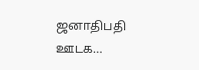ஜனாதிபதி ஊடக…